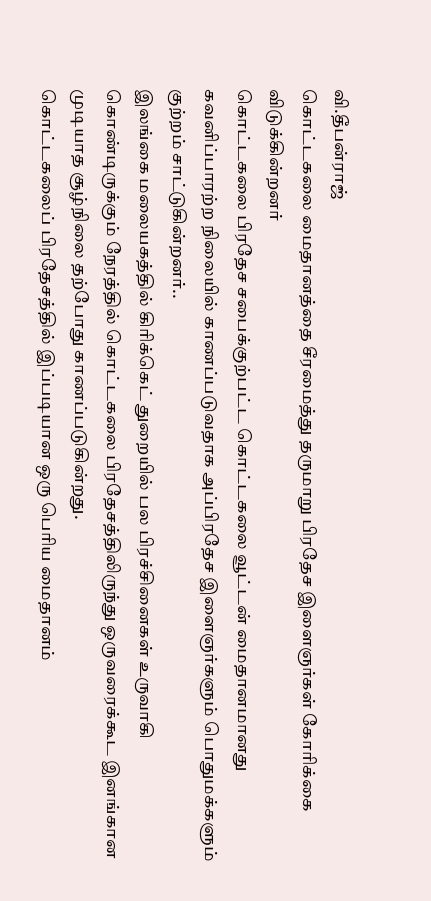வி.தீபன்ராஜ்
கொட்டகலை மைதானத்தை சீரமைத்து தருமாறு பிரதேச இளைஞர்கள் கோரிக்கை விடுக்கின்றனர்
கொட்டகலை பிரதேச சபைக்குற்பட்ட கொட்டகலை வூட்டன் மைதானமானது கவனிப்பாரற்ற நிலையில் காணப்படுவதாக அப்பிரதேச இளைஞர்களும் பொதுமக்களும் குற்றம் சாட்டுகின்றனர்..
இலங்கை மலையகத்தில் கிரிக்கெட் துறையில் பல பிரச்சினைகள் உருவாகி கொண்டிருக்கும் நேரத்தில் கொட்டகலை பிரதேசத்திலிருந்து ஒருவரைக்கூட இனங்கான முடியாத சூழ்நிலை தற்போது காணப்படுகின்றது.
கொட்டகலைப் பிரதேசத்தில் இப்படியான ஒரு பெரிய மைதானம்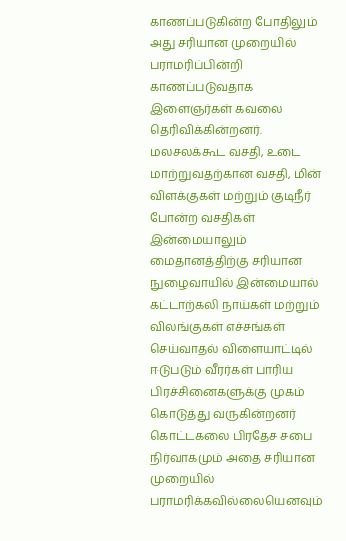காணப்படுகின்ற போதிலும் அது சரியான முறையில் பராமரிப்பின்றி காணப்படுவதாக இளைஞர்கள் கவலை தெரிவிக்கின்றனர்.
மலசலக்கூட வசதி, உடை மாற்றுவதற்கான வசதி, மின் விளக்குகள் மற்றும் குடிநீர் போன்ற வசதிகள் இன்மையாலும் மைதானத்திற்கு சரியான நுழைவாயில் இன்மையால் கட்டாற்கலி நாய்கள் மற்றும் விலங்குகள் எச்சங்கள் செய்வாதல் விளையாட்டில் ஈடுபடும் வீரர்கள் பாரிய பிரச்சினைகளுக்கு முகம் கொடுத்து வருகின்றனர்
கொட்டகலை பிரதேச சபை நிர்வாகமும் அதை சரியான முறையில் பராமரிக்கவில்லையெனவும்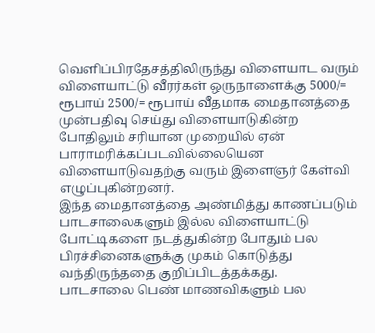வெளிப்பிரதேசத்திலிருந்து விளையாட வரும் விளையாட்டு வீரர்கள் ஒருநாளைக்கு 5000/= ரூபாய் 2500/= ரூபாய் வீதமாக மைதானத்தை முன்பதிவு செய்து விளையாடுகின்ற போதிலும் சரியான முறையில் ஏன் பாராமரிக்கப்படவில்லையென விளையாடுவதற்கு வரும் இளைஞர் கேள்வி எழுப்புகின்றனர்.
இந்த மைதானத்தை அண்மித்து காணப்படும் பாடசாலைகளும் இல்ல விளையாட்டு போட்டிகளை நடத்துகின்ற போதும் பல பிரச்சினைகளுக்கு முகம் கொடுத்து வந்திருந்ததை குறிப்பிடத்தக்கது.
பாடசாலை பெண் மாணவிகளும் பல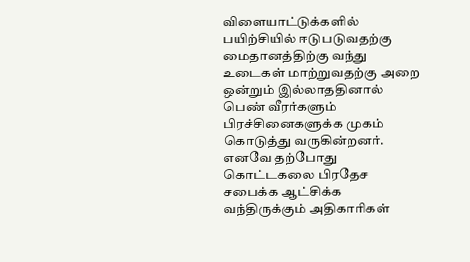விளையாட்டுக்களில் பயிற்சியில் ஈடுபடுவதற்கு மைதானத்திற்கு வந்து உடைகள் மாற்றுவதற்கு அறை ஒன்றும் இல்லாததினால் பெண் வீரர்களும் பிரச்சினைகளுக்க முகம் கொடுத்து வருகின்றனர்.
எனவே தற்போது கொட்டகலை பிரதேச சபைக்க ஆட்சிக்க வந்திருக்கும் அதிகாரிகள்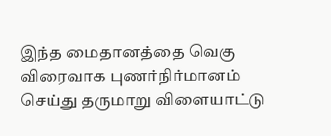இந்த மைதானத்தை வெகு விரைவாக புணர்நிர்மானம் செய்து தருமாறு விளையாட்டு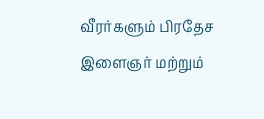வீரர்களும் பிரதேச இளைஞர் மற்றும்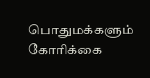பொதுமக்களும் கோரிக்கை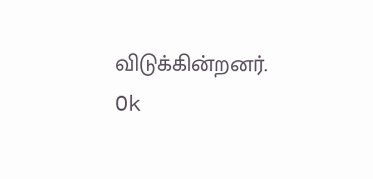விடுக்கின்றனர்.
Ok